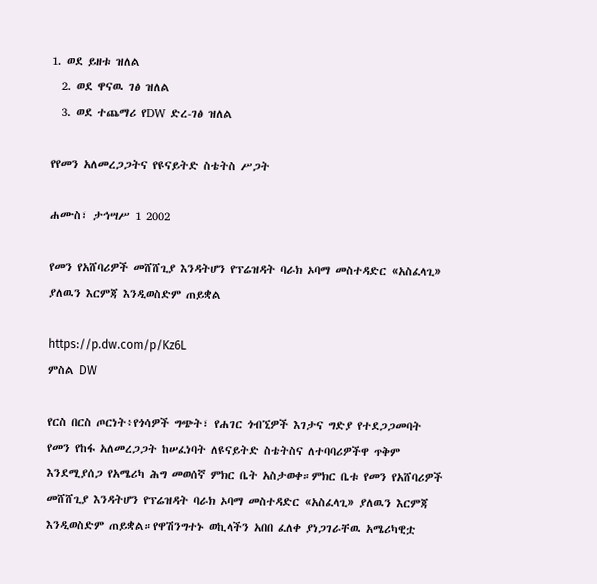1. ወደ ይዘቱ ዝለል
  2. ወደ ዋናዉ ገፅ ዝለል
  3. ወደ ተጨማሪ የDW ድረ-ገፅ ዝለል

የየመን አለመረጋጋትና የዩናይትድ ስቴትስ ሥጋት

ሐሙስ፣ ታኅሣሥ 1 2002

የመን የአሸባሪዎች መሸሸጊያ እንዳትሆን የፕሬዝዳት ባራክ ኦባማ መስተዳድር «አስፈላጊ» ያለዉን እርምጃ እንዲወስድም ጠይቋል

https://p.dw.com/p/Kz6L
ምስል DW

የርስ በርስ ጦርነት፥የጎሳዎች ግጭት፣ የሐገር ጎብኚዎች እገታና ግድያ የተደጋጋመባት የመን የከፋ አለመረጋጋት ከሠፈነባት ለዩናይትድ ስቴትስና ለተባባሪዎችዋ ጥቅም እንደሚያሰጋ የአሜሪካ ሕግ መወሰኛ ምክር ቤት አስታወቀ።ምክር ቤቱ የመን የአሸባሪዎች መሸሸጊያ እንዳትሆን የፕሬዝዳት ባራክ ኦባማ መስተዳድር «አስፈላጊ» ያለዉን እርምጃ እንዲወስድም ጠይቋል።የዋሽንግተኑ ወኪላችን አበበ ፈለቀ ያነጋገራቸዉ አሜሪካዊቷ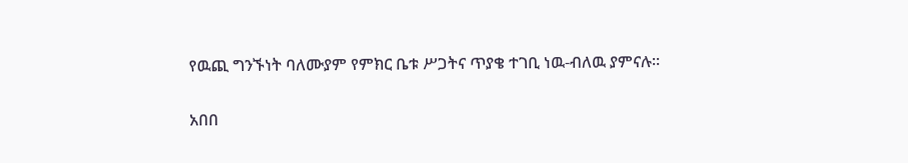የዉጪ ግንኙነት ባለሙያም የምክር ቤቱ ሥጋትና ጥያቄ ተገቢ ነዉ-ብለዉ ያምናሉ።

አበበ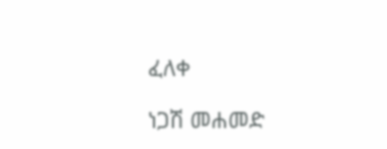ፈለቀ

ነጋሽ መሐመድ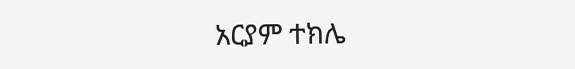አርያም ተክሌ